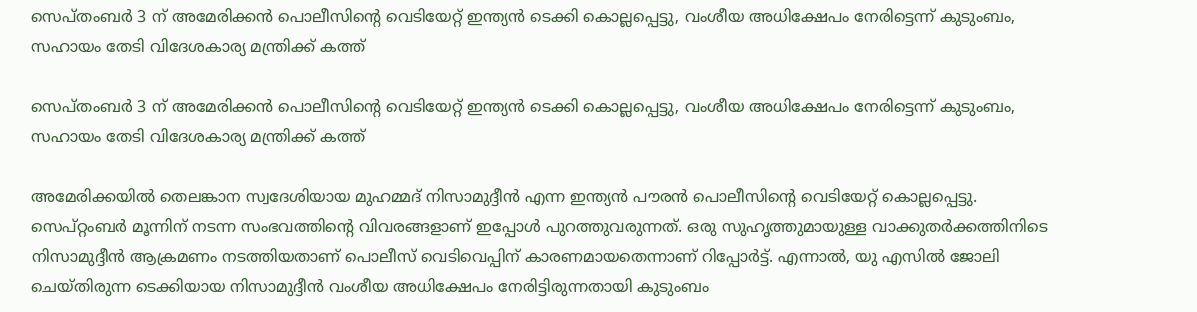സെപ്തംബർ 3 ന് അമേരിക്കൻ പൊലീസിന്‍റെ വെടിയേറ്റ് ഇന്ത്യൻ ടെക്കി കൊല്ലപ്പെട്ടു, വംശീയ അധിക്ഷേപം നേരിട്ടെന്ന് കുടുംബം, സഹായം തേടി വിദേശകാര്യ മന്ത്രിക്ക് കത്ത്

സെപ്തംബർ 3 ന് അമേരിക്കൻ പൊലീസിന്‍റെ വെടിയേറ്റ് ഇന്ത്യൻ ടെക്കി കൊല്ലപ്പെട്ടു, വംശീയ അധിക്ഷേപം നേരിട്ടെന്ന് കുടുംബം, സഹായം തേടി വിദേശകാര്യ മന്ത്രിക്ക് കത്ത്

അമേരിക്കയിൽ തെലങ്കാന സ്വദേശിയായ മുഹമ്മദ് നിസാമുദ്ദീന്‍ എന്ന ഇന്ത്യൻ പൗരൻ പൊലീസിന്റെ വെടിയേറ്റ് കൊല്ലപ്പെട്ടു. സെപ്റ്റംബർ മൂന്നിന് നടന്ന സംഭവത്തിന്‍റെ വിവരങ്ങളാണ് ഇപ്പോൾ പുറത്തുവരുന്നത്. ഒരു സുഹൃത്തുമായുള്ള വാക്കുതർക്കത്തിനിടെ നിസാമുദ്ദീൻ ആക്രമണം നടത്തിയതാണ് പൊലീസ് വെടിവെപ്പിന് കാരണമായതെന്നാണ് റിപ്പോർട്ട്. എന്നാൽ, യു എസിൽ ജോലി ചെയ്തിരുന്ന ടെക്കിയായ നിസാമുദ്ദീൻ വംശീയ അധിക്ഷേപം നേരിട്ടിരുന്നതായി കുടുംബം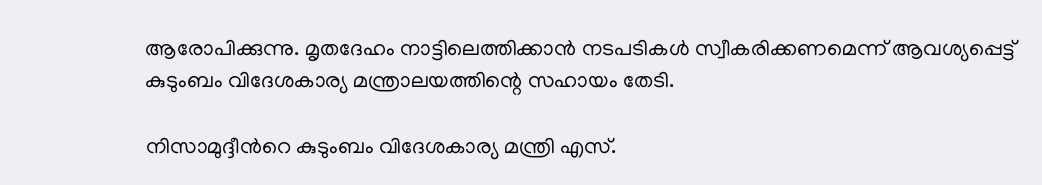ആരോപിക്കുന്നു. മൃതദേഹം നാട്ടിലെത്തിക്കാൻ നടപടികൾ സ്വീകരിക്കണമെന്ന് ആവശ്യപ്പെട്ട് കുടുംബം വിദേശകാര്യ മന്ത്രാലയത്തിന്റെ സഹായം തേടി.

നിസാമുദ്ദീന്‍റെ കുടുംബം വിദേശകാര്യ മന്ത്രി എസ്.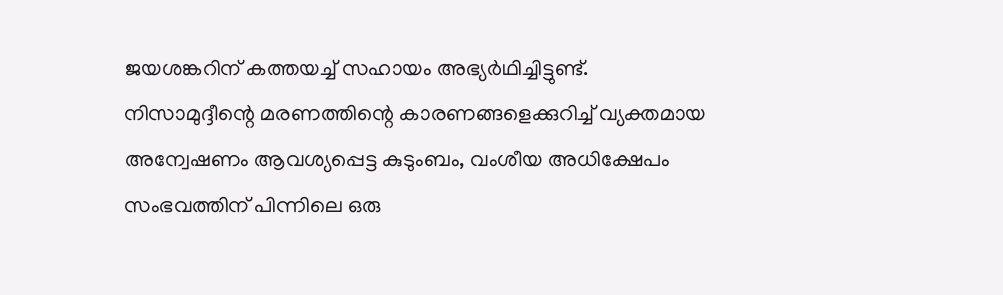ജയശങ്കറിന് കത്തയച്ച് സഹായം അഭ്യർഥിച്ചിട്ടുണ്ട്. നിസാമുദ്ദീന്റെ മരണത്തിന്റെ കാരണങ്ങളെക്കുറിച്ച് വ്യക്തമായ അന്വേഷണം ആവശ്യപ്പെട്ട കുടുംബം, വംശീയ അധിക്ഷേപം സംഭവത്തിന് പിന്നിലെ ഒരു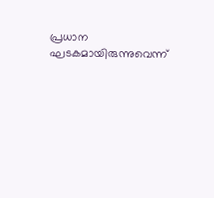പ്രധാന ഘടകമായിരുന്നുവെന്ന്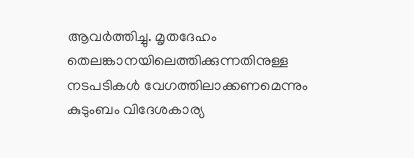ആവർത്തിച്ചു. മൃതദേഹം തെലങ്കാനയിലെത്തിക്കുന്നതിനുള്ള നടപടികൾ വേഗത്തിലാക്കണമെന്നും കുടുംബം വിദേശകാര്യ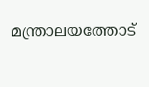മന്ത്രാലയത്തോട്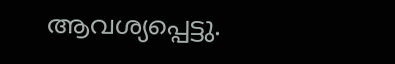ആവശ്യപ്പെട്ടു.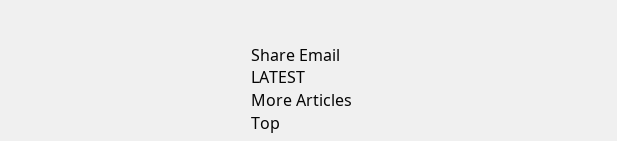Share Email
LATEST
More Articles
Top